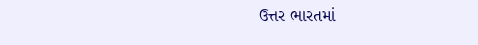ઉત્તર ભારતમાં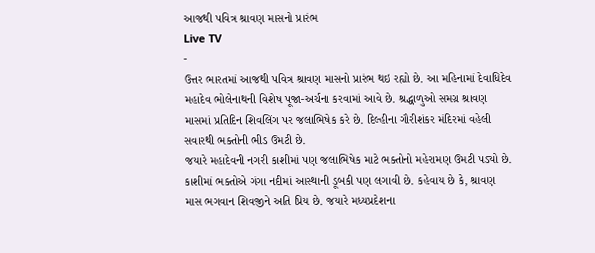આજથી પવિત્ર શ્રાવણ માસનો પ્રારંભ
Live TV
-
ઉત્તર ભારતમાં આજથી પવિત્ર શ્રાવણ માસનો પ્રારંભ થઇ રહ્યો છે. આ મહિનામાં દેવાધિદેવ મહાદેવ ભોલેનાથની વિશેષ પૂજા-અર્ચના કરવામાં આવે છે. શ્રદ્ધાળુઓ સમગ્ર શ્રાવણ માસમાં પ્રતિદિન શિવલિંગ પર જલાભિષેક કરે છે. દિલ્હીના ગૌરીશંકર મંદિરમાં વહેલી સવારથી ભક્તોની ભીડ ઉમટી છે.
જયારે મહાદેવની નગરી કાશીમાં પણ જલાભિષેક માટે ભક્તોનો મહેરામણ ઉમટી પડ્યો છે. કાશીમાં ભક્તોએ ગંગા નદીમાં આસ્થાની ડૂબકી પણ લગાવી છે. કહેવાય છે કે, શ્રાવણ માસ ભગવાન શિવજીને અતિ પ્રિય છે. જયારે મધ્યપ્રદેશના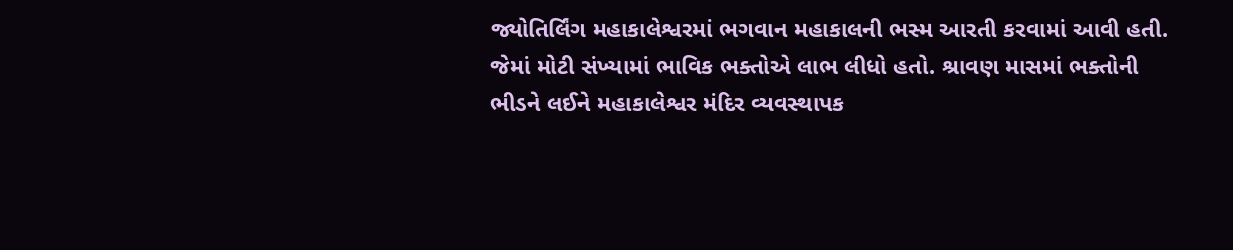જ્યોતિર્લિંગ મહાકાલેશ્વરમાં ભગવાન મહાકાલની ભસ્મ આરતી કરવામાં આવી હતી.
જેમાં મોટી સંખ્યામાં ભાવિક ભક્તોએ લાભ લીધો હતો. શ્રાવણ માસમાં ભક્તોની ભીડને લઈને મહાકાલેશ્વર મંદિર વ્યવસ્થાપક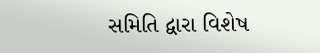સમિતિ દ્વારા વિશેષ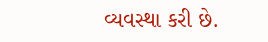વ્યવસ્થા કરી છે.